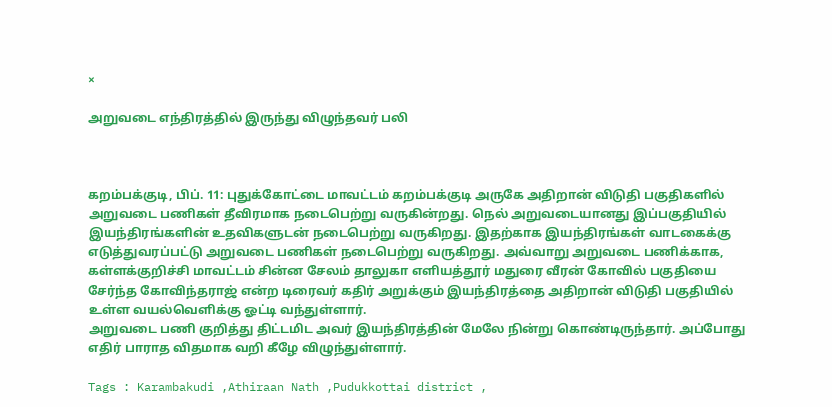×

அறுவடை எந்திரத்தில் இருந்து விழுந்தவர் பலி



கறம்பக்குடி, பிப். 11: புதுக்கோட்டை மாவட்டம் கறம்பக்குடி அருகே அதிறான் விடுதி பகுதிகளில் அறுவடை பணிகள் தீவிரமாக நடைபெற்று வருகின்றது. நெல் அறுவடையானது இப்பகுதியில் இயந்திரங்களின் உதவிகளுடன் நடைபெற்று வருகிறது. இதற்காக இயந்திரங்கள் வாடகைக்கு எடுத்துவரப்பட்டு அறுவடை பணிகள் நடைபெற்று வருகிறது. அவ்வாறு அறுவடை பணிக்காக, கள்ளக்குறிச்சி மாவட்டம் சின்ன சேலம் தாலுகா எளியத்தூர் மதுரை வீரன் கோவில் பகுதியை சேர்ந்த கோவிந்தராஜ் என்ற டிரைவர் கதிர் அறுக்கும் இயந்திரத்தை அதிறான் விடுதி பகுதியில் உள்ள வயல்வெளிக்கு ஓட்டி வந்துள்ளார்.
அறுவடை பணி குறித்து திட்டமிட அவர் இயந்திரத்தின் மேலே நின்று கொண்டிருந்தார். அப்போது எதிர் பாராத விதமாக வறி கீழே விழுந்துள்ளார்.

Tags : Karambakudi ,Athiraan Nath ,Pudukkottai district ,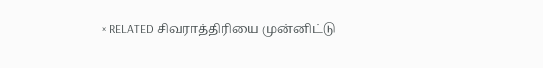× RELATED சிவராத்திரியை முன்னிட்டு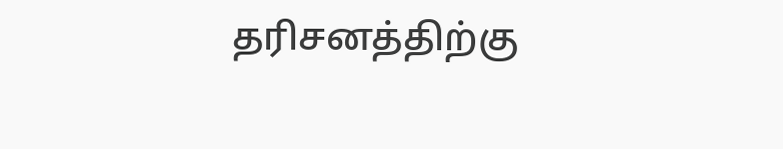தரிசனத்திற்கு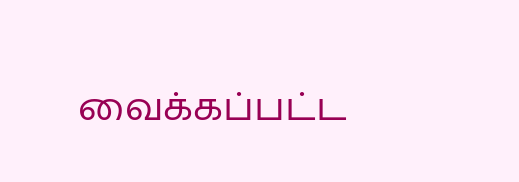வைக்கப்பட்ட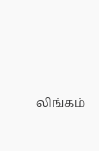லிங்கம்